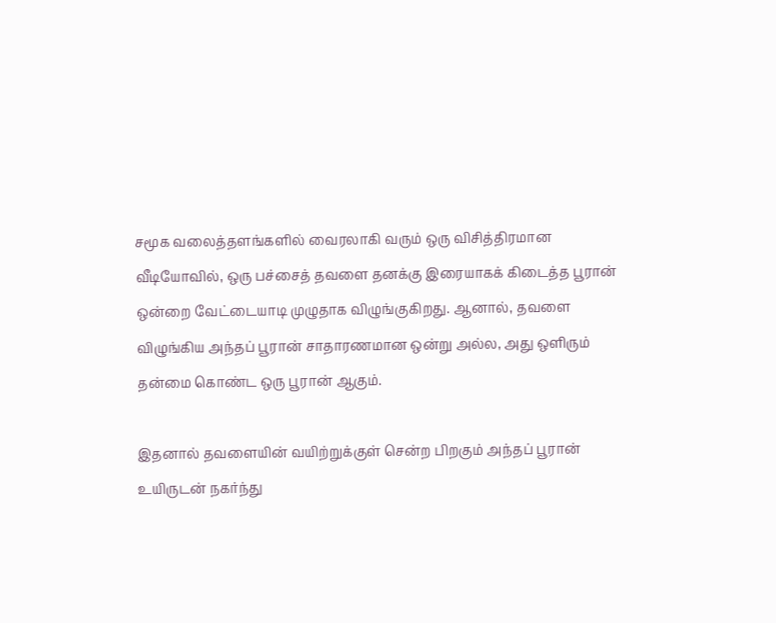சமூக வலைத்தளங்களில் வைரலாகி வரும் ஒரு விசித்திரமான வீடியோவில், ஒரு பச்சைத் தவளை தனக்கு இரையாகக் கிடைத்த பூரான் ஒன்றை வேட்டையாடி முழுதாக விழுங்குகிறது. ஆனால், தவளை விழுங்கிய அந்தப் பூரான் சாதாரணமான ஒன்று அல்ல, அது ஒளிரும் தன்மை கொண்ட ஒரு பூரான் ஆகும்.

இதனால் தவளையின் வயிற்றுக்குள் சென்ற பிறகும் அந்தப் பூரான் உயிருடன் நகர்ந்து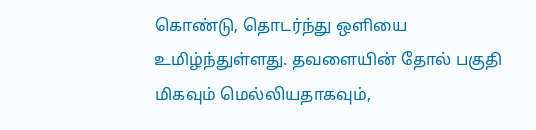கொண்டு, தொடர்ந்து ஒளியை உமிழ்ந்துள்ளது. தவளையின் தோல் பகுதி மிகவும் மெல்லியதாகவும்,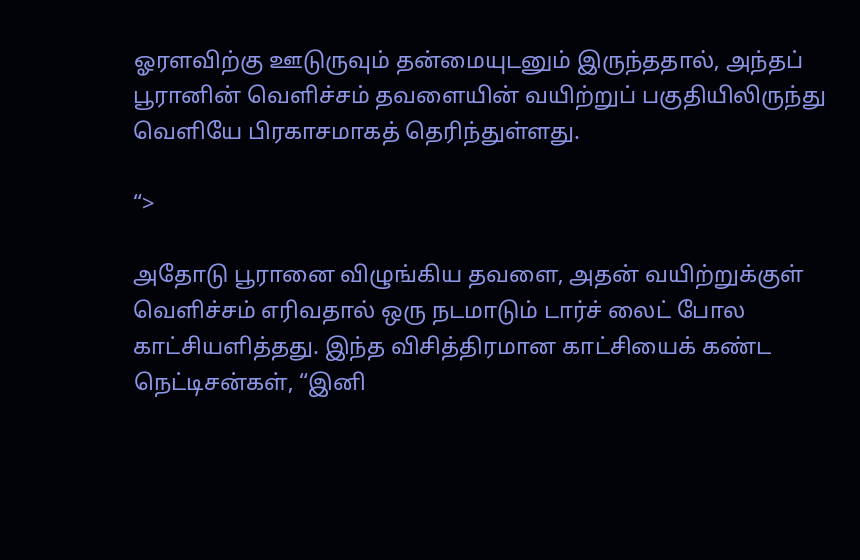ஓரளவிற்கு ஊடுருவும் தன்மையுடனும் இருந்ததால், அந்தப் பூரானின் வெளிச்சம் தவளையின் வயிற்றுப் பகுதியிலிருந்து வெளியே பிரகாசமாகத் தெரிந்துள்ளது.

“>

அதோடு பூரானை விழுங்கிய தவளை, அதன் வயிற்றுக்குள் வெளிச்சம் எரிவதால் ஒரு நடமாடும் டார்ச் லைட் போல காட்சியளித்தது. இந்த விசித்திரமான காட்சியைக் கண்ட நெட்டிசன்கள், “இனி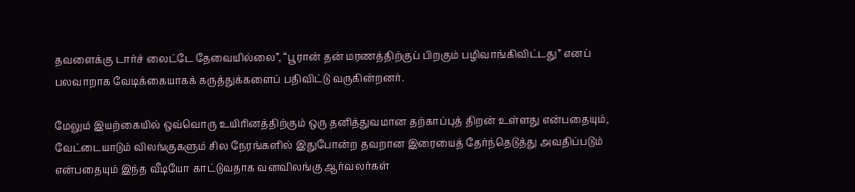தவளைக்கு டார்ச் லைட்டே தேவையில்லை”, “பூரான் தன் மரணத்திற்குப் பிறகும் பழிவாங்கிவிட்டது” எனப் பலவாறாக வேடிக்கையாகக் கருத்துக்களைப் பதிவிட்டு வருகின்றனர்.

மேலும் இயற்கையில் ஒவ்வொரு உயிரினத்திற்கும் ஒரு தனித்துவமான தற்காப்புத் திறன் உள்ளது என்பதையும், வேட்டையாடும் விலங்குகளும் சில நேரங்களில் இதுபோன்ற தவறான இரையைத் தேர்ந்தெடுத்து அவதிப்படும் என்பதையும் இந்த வீடியோ காட்டுவதாக வனவிலங்கு ஆர்வலர்கள்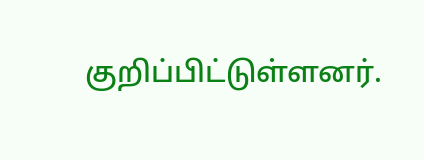குறிப்பிட்டுள்ளனர்.